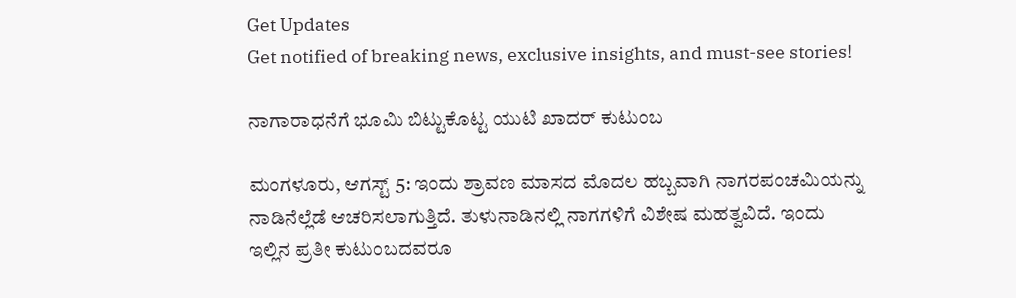Get Updates
Get notified of breaking news, exclusive insights, and must-see stories!

ನಾಗಾರಾಧನೆಗೆ ಭೂಮಿ ಬಿಟ್ಟುಕೊಟ್ಟ ಯುಟಿ ಖಾದರ್ ಕುಟುಂಬ

ಮಂಗಳೂರು, ಆಗಸ್ಟ್ 5: ಇಂದು ಶ್ರಾವಣ ಮಾಸದ‌ ಮೊದಲ ಹಬ್ಬವಾಗಿ ನಾಗರಪಂಚಮಿಯನ್ನು ನಾಡಿನೆಲ್ಲೆಡೆ ಆಚರಿಸಲಾಗುತ್ತಿದೆ. ತುಳುನಾಡಿನಲ್ಲಿ ನಾಗಗಳಿಗೆ ವಿಶೇಷ ಮಹತ್ವವಿದೆ. ಇಂದು ಇಲ್ಲಿನ ಪ್ರತೀ ಕುಟುಂಬದವರೂ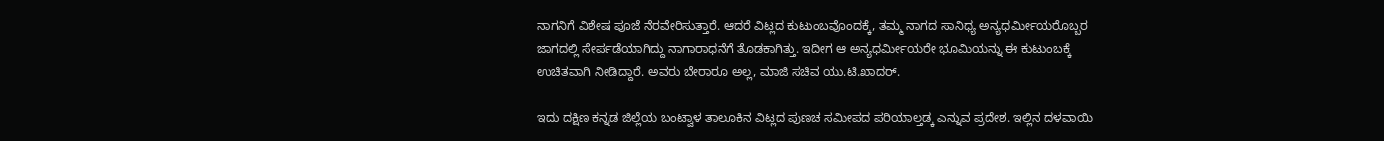ನಾಗನಿಗೆ ವಿಶೇಷ ಪೂಜೆ ನೆರವೇರಿಸುತ್ತಾರೆ. ಆದರೆ ವಿಟ್ಲದ ಕುಟುಂಬವೊಂದಕ್ಕೆ, ತಮ್ಮ ನಾಗದ ಸಾನಿಧ್ಯ ಅನ್ಯಧರ್ಮೀಯರೊಬ್ಬರ ಜಾಗದಲ್ಲಿ ಸೇರ್ಪಡೆಯಾಗಿದ್ದು ನಾಗಾರಾಧನೆಗೆ ತೊಡಕಾಗಿತ್ತು. ಇದೀಗ ಆ ಅನ್ಯಧರ್ಮೀಯರೇ ಭೂಮಿಯನ್ನು ಈ ಕುಟುಂಬಕ್ಕೆ ಉಚಿತವಾಗಿ ನೀಡಿದ್ದಾರೆ. ಅವರು ಬೇರಾರೂ ಅಲ್ಲ, ಮಾಜಿ ಸಚಿವ ಯು.ಟಿ.ಖಾದರ್.

ಇದು ದಕ್ಷಿಣ ಕನ್ನಡ ಜಿಲ್ಲೆಯ ಬಂಟ್ವಾಳ ತಾಲೂಕಿನ ವಿಟ್ಲದ ಪುಣಚ ಸಮೀಪದ ಪರಿಯಾಲ್ತಡ್ಕ ಎನ್ನುವ ಪ್ರದೇಶ. ಇಲ್ಲಿನ ದಳವಾಯಿ‌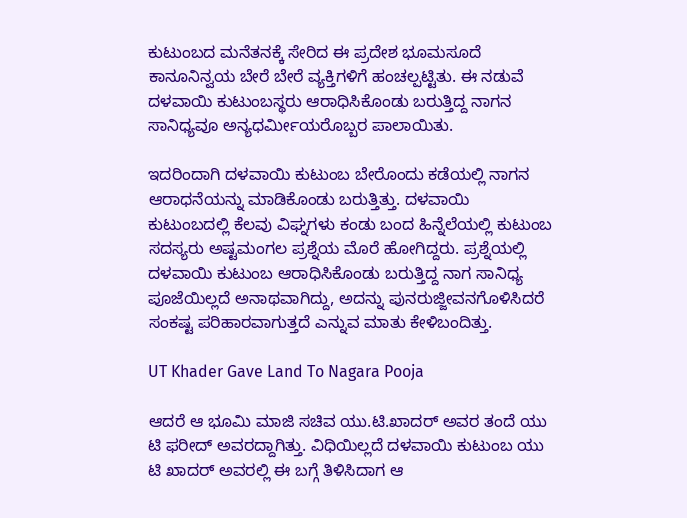ಕುಟುಂಬದ ಮನೆತನಕ್ಕೆ ಸೇರಿದ ಈ ಪ್ರದೇಶ ಭೂಮಸೂದೆ ಕಾನೂನಿನ್ವಯ ಬೇರೆ ಬೇರೆ ವ್ಯಕ್ತಿಗಳಿಗೆ ಹಂಚಲ್ಪಟ್ಟಿತು. ಈ ನಡುವೆ ದಳವಾಯಿ ಕುಟುಂಬಸ್ಥರು ಆರಾಧಿಸಿಕೊಂಡು ಬರುತ್ತಿದ್ದ ನಾಗನ ಸಾನಿಧ್ಯವೂ ಅನ್ಯಧರ್ಮೀಯರೊಬ್ಬರ ಪಾಲಾಯಿತು.

ಇದರಿಂದಾಗಿ ದಳವಾಯಿ ಕುಟುಂಬ ಬೇರೊಂದು‌ ಕಡೆಯಲ್ಲಿ ನಾಗನ ಆರಾಧನೆಯನ್ನು ಮಾಡಿಕೊಂಡು ಬರುತ್ತಿತ್ತು. ದಳವಾಯಿ ಕುಟುಂಬದಲ್ಲಿ ಕೆಲವು ವಿಘ್ನಗಳು ಕಂಡು‌ ಬಂದ ಹಿನ್ನೆಲೆಯಲ್ಲಿ ಕುಟುಂಬ ಸದಸ್ಯರು‌ ಅಷ್ಟಮಂಗಲ ಪ್ರಶ್ನೆಯ ಮೊರೆ ಹೋಗಿದ್ದರು. ಪ್ರಶ್ನೆಯಲ್ಲಿ ದಳವಾಯಿ ಕುಟುಂಬ ಆರಾಧಿಸಿಕೊಂಡು ಬರುತ್ತಿದ್ದ ನಾಗ ಸಾನಿಧ್ಯ ಪೂಜೆಯಿಲ್ಲದೆ ಅನಾಥವಾಗಿದ್ದು, ಅದನ್ನು ಪುನರುಜ್ಜೀವನಗೊಳಿಸಿದರೆ ಸಂಕಷ್ಟ ಪರಿಹಾರವಾಗುತ್ತದೆ ಎನ್ನುವ ಮಾತು ಕೇಳಿಬಂದಿತ್ತು.

UT Khader Gave Land To Nagara Pooja

ಆದರೆ ಆ ಭೂಮಿ ಮಾಜಿ ಸಚಿವ ಯು.ಟಿ.ಖಾದರ್ ಅವರ ತಂದೆ ಯು ಟಿ ಫರೀದ್ ಅವರದ್ದಾಗಿತ್ತು. ವಿಧಿಯಿಲ್ಲದೆ ದಳವಾಯಿ ಕುಟುಂಬ ಯು ಟಿ ಖಾದರ್ ಅವರಲ್ಲಿ ಈ‌ ಬಗ್ಗೆ ತಿಳಿಸಿದಾಗ ಆ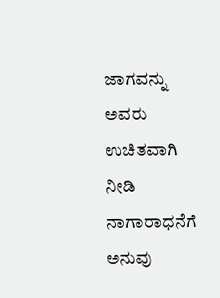ಜಾಗವನ್ನು ಅವರು ಉಚಿತವಾಗಿ ನೀಡಿ ನಾಗಾರಾಧನೆಗೆ ಅನುವು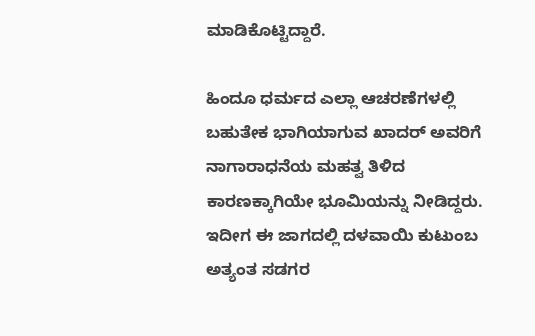ಮಾಡಿಕೊಟ್ಟಿದ್ದಾರೆ.

ಹಿಂದೂ ಧರ್ಮದ ಎಲ್ಲಾ ಆಚರಣೆಗಳಲ್ಲಿ ಬಹುತೇಕ ಭಾಗಿಯಾಗುವ ಖಾದರ್ ಅವರಿಗೆ ನಾಗಾರಾಧನೆಯ ಮಹತ್ವ ತಿಳಿದ ಕಾರಣಕ್ಕಾಗಿಯೇ ಭೂಮಿಯನ್ನು ನೀಡಿದ್ದರು. ಇದೀಗ ಈ ಜಾಗದಲ್ಲಿ ದಳವಾಯಿ ಕುಟುಂಬ ಅತ್ಯಂತ ಸಡಗರ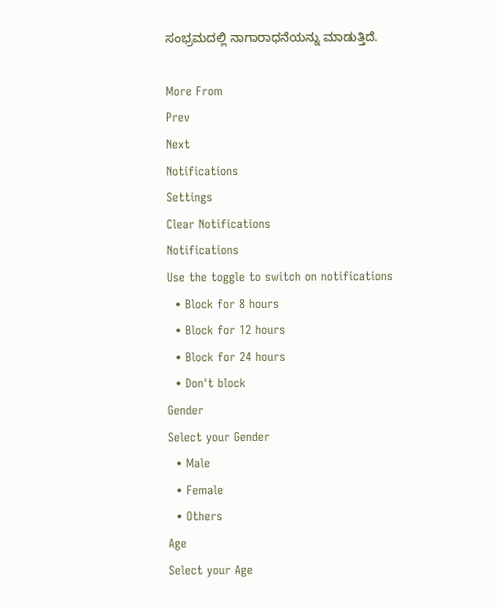ಸಂಭ್ರಮದಲ್ಲಿ ನಾಗಾರಾಧನೆಯನ್ನು ಮಾಡುತ್ತಿದೆ.

More From
Prev
Next
Notifications
Settings
Clear Notifications
Notifications
Use the toggle to switch on notifications
  • Block for 8 hours
  • Block for 12 hours
  • Block for 24 hours
  • Don't block
Gender
Select your Gender
  • Male
  • Female
  • Others
Age
Select your Age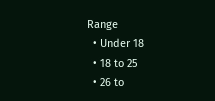Range
  • Under 18
  • 18 to 25
  • 26 to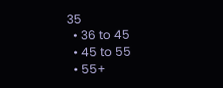35
  • 36 to 45
  • 45 to 55
  • 55+